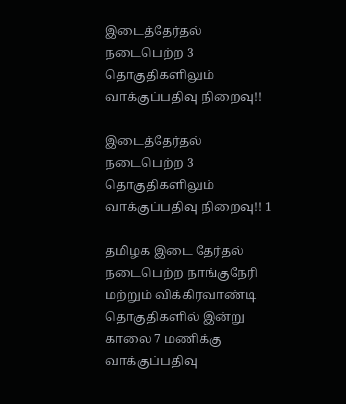இடைத்தேர்தல் நடைபெற்ற 3 தொகுதிகளிலும் வாக்குப்பதிவு நிறைவு!!

இடைத்தேர்தல் நடைபெற்ற 3 தொகுதிகளிலும் வாக்குப்பதிவு நிறைவு!! 1

தமிழக இடை தேர்தல் நடைபெற்ற நாங்குநேரி மற்றும் விக்கிரவாண்டி தொகுதிகளில் இன்று காலை 7 மணிக்கு வாக்குப்பதிவு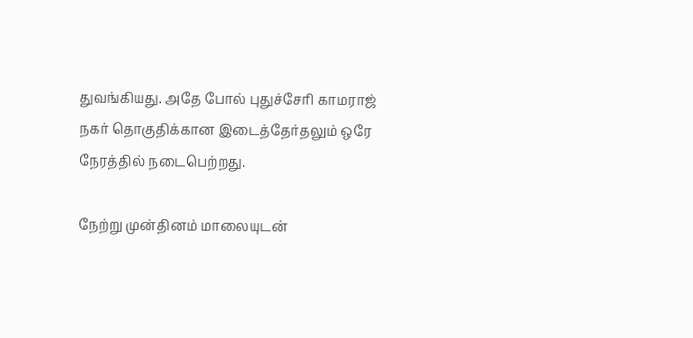துவங்கியது. அதே போல் புதுச்சேரி காமராஜ் நகர் தொகுதிக்கான இடைத்தேர்தலும் ஒரே நேரத்தில் நடைபெற்றது.

நேற்று முன்தினம் மாலையுடன்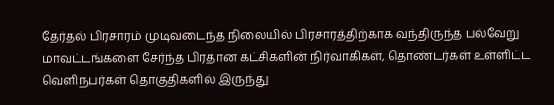தேர்தல் பிரசாரம் முடிவடைந்த நிலையில் பிரசாரத்திற்காக வந்திருந்த பல்வேறு மாவட்டங்களை சேர்ந்த பிரதான கட்சிகளின் நிர்வாகிகள், தொண்டர்கள் உள்ளிட்ட வெளிநபர்கள் தொகுதிகளில் இருந்து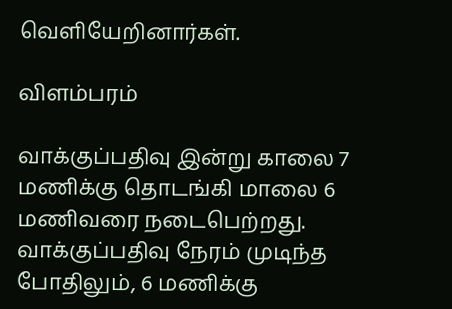வெளியேறினார்கள்.

விளம்பரம்

வாக்குப்பதிவு இன்று காலை 7 மணிக்கு தொடங்கி மாலை 6 மணிவரை நடைபெற்றது. வாக்குப்பதிவு நேரம் முடிந்த போதிலும், 6 மணிக்கு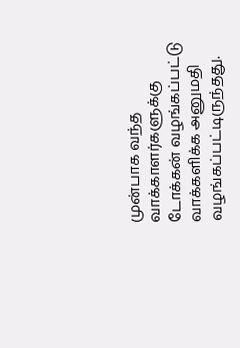முன்பாக வந்த வாக்காளர்களுக்கு டோக்கன் வழங்கப்பட்டு வாக்களிக்க அனுமதி வழங்கப்பட்டிருந்தது.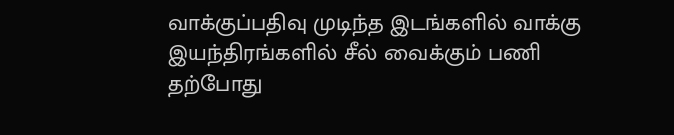வாக்குப்பதிவு முடிந்த இடங்களில் வாக்கு இயந்திரங்களில் சீல் வைக்கும் பணி தற்போது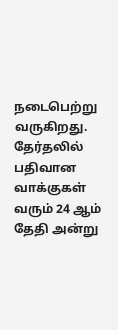நடைபெற்று வருகிறது. தேர்தலில் பதிவான வாக்குகள் வரும் 24 ஆம் தேதி அன்று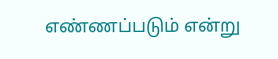எண்ணப்படும் என்று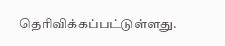தெரிவிக்கப்பட்டுள்ளது.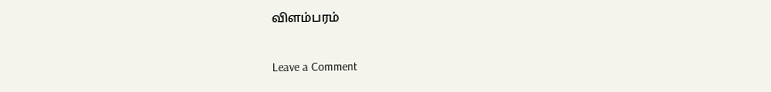விளம்பரம்

Leave a Comment